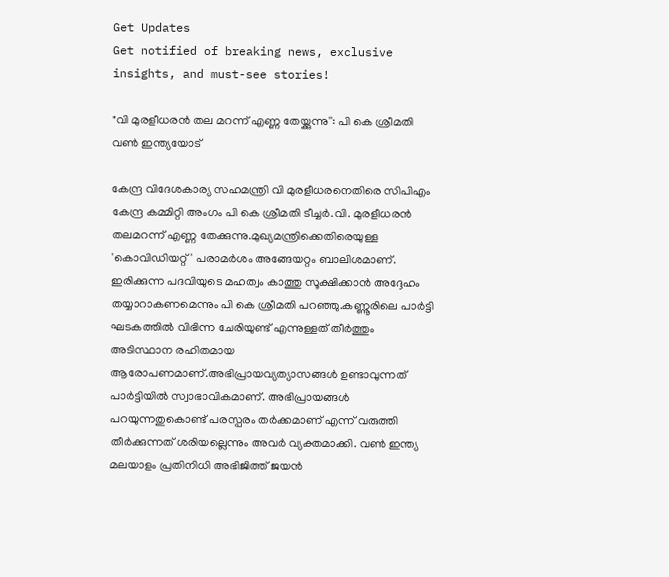Get Updates
Get notified of breaking news, exclusive insights, and must-see stories!

"വി മുരളീധരൻ തല മറന്ന് എണ്ണ തേയ്ക്കുന്നു'': പി കെ ശ്രീമതി വൺ ഇന്ത്യയോട്

കേന്ദ്ര വിദേശകാര്യ സഹമന്ത്രി വി മുരളീധരനെതിരെ സിപിഎം കേന്ദ്ര കമ്മിറ്റി അംഗം പി കെ ശ്രീമതി ടീച്ചർ.വി. മുരളീധരൻ തലമറന്ന് എണ്ണ തേക്കുന്നു.മുഖ്യമന്ത്രിക്കെതിരെയുള്ള 'കൊവിഡിയറ്റ്' പരാമർശം അങ്ങേയറ്റം ബാലിശമാണ്. ഇരിക്കുന്ന പദവിയുടെ മഹത്വം കാത്തു സൂക്ഷിക്കാൻ അദ്ദേഹം തയ്യാറാകണമെന്നും പി കെ ശ്രീമതി പറഞ്ഞു.കണ്ണൂരിലെ പാർട്ടി ഘടകത്തിൽ വിഭിന്ന ചേരിയുണ്ട് എന്നുള്ളത് തീർത്തും അടിസ്ഥാന രഹിതമായ ആരോപണമാണ്.അഭിപ്രായവ്യത്യാസങ്ങൾ ഉണ്ടാവുന്നത് പാർട്ടിയിൽ സ്വാഭാവികമാണ്. അഭിപ്രായങ്ങൾ പറയുന്നതുകൊണ്ട് പരസ്പരം തർക്കമാണ് എന്ന് വരുത്തി തീർക്കുന്നത് ശരിയല്ലെന്നും അവർ വ്യക്തമാക്കി. വൺ ഇന്ത്യ മലയാളം പ്രതിനിധി അഭിജിത്ത് ജയൻ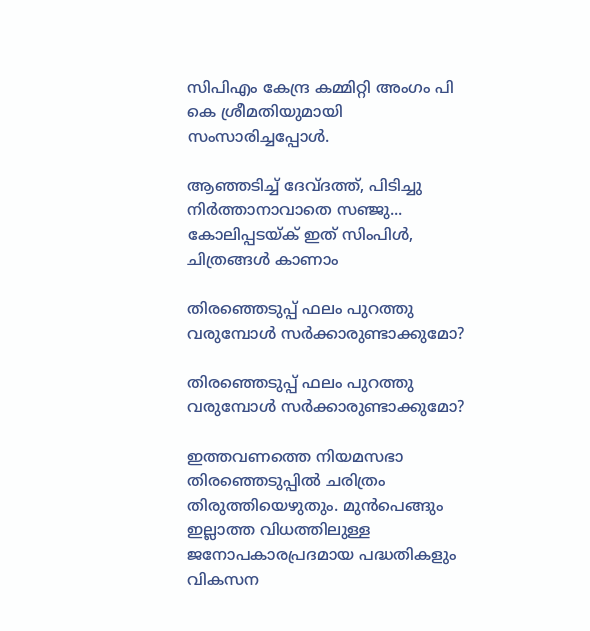സിപിഎം കേന്ദ്ര കമ്മിറ്റി അംഗം പി കെ ശ്രീമതിയുമായി സംസാരിച്ചപ്പോൾ.

ആഞ്ഞടിച്ച് ദേവ്ദത്ത്, പിടിച്ചു നിർത്താനാവാതെ സഞ്ജു... കോലിപ്പടയ്ക് ഇത് സിംപിള്‍, ചിത്രങ്ങള്‍ കാണാം

തിരഞ്ഞെടുപ്പ് ഫലം പുറത്തു വരുമ്പോൾ സർക്കാരുണ്ടാക്കുമോ?

തിരഞ്ഞെടുപ്പ് ഫലം പുറത്തു വരുമ്പോൾ സർക്കാരുണ്ടാക്കുമോ?

ഇത്തവണത്തെ നിയമസഭാ തിരഞ്ഞെടുപ്പിൽ ചരിത്രം തിരുത്തിയെഴുതും. മുൻപെങ്ങും ഇല്ലാത്ത വിധത്തിലുള്ള ജനോപകാരപ്രദമായ പദ്ധതികളും വികസന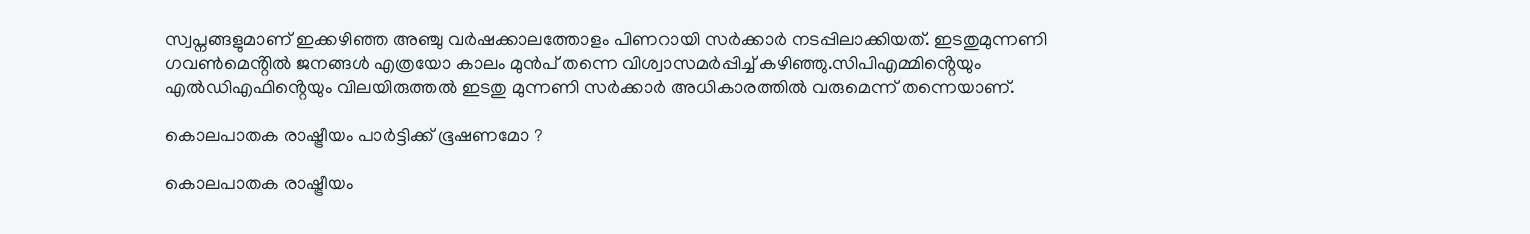സ്വപ്നങ്ങളുമാണ് ഇക്കഴിഞ്ഞ അഞ്ചു വർഷക്കാലത്തോളം പിണറായി സർക്കാർ നടപ്പിലാക്കിയത്. ഇടതുമുന്നണി ഗവൺമെൻ്റിൽ ജനങ്ങൾ എത്രയോ കാലം മുൻപ് തന്നെ വിശ്വാസമർപ്പിച്ച് കഴിഞ്ഞു.സിപിഎമ്മിൻ്റെയും എൽഡിഎഫിൻ്റെയും വിലയിരുത്തൽ ഇടതു മുന്നണി സർക്കാർ അധികാരത്തിൽ വരുമെന്ന് തന്നെയാണ്.

കൊലപാതക രാഷ്ട്രീയം പാർട്ടിക്ക് ഭൂഷണമോ ?

കൊലപാതക രാഷ്ട്രീയം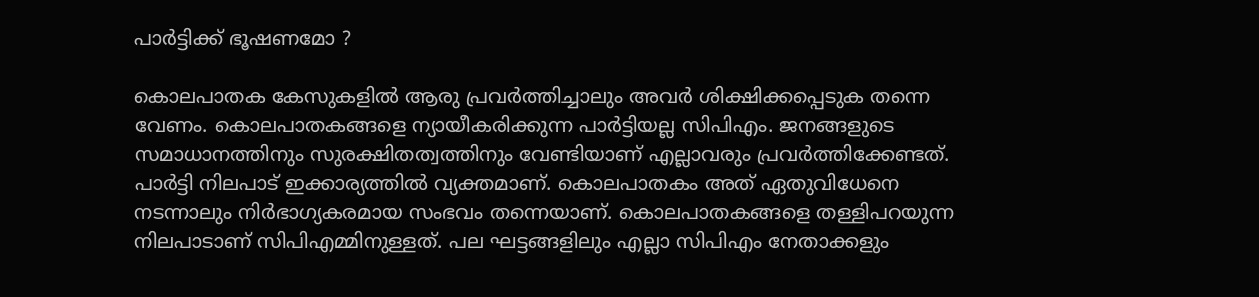പാർട്ടിക്ക് ഭൂഷണമോ ?

കൊലപാതക കേസുകളിൽ ആരു പ്രവർത്തിച്ചാലും അവർ ശിക്ഷിക്കപ്പെടുക തന്നെ വേണം. കൊലപാതകങ്ങളെ ന്യായീകരിക്കുന്ന പാർട്ടിയല്ല സിപിഎം. ജനങ്ങളുടെ സമാധാനത്തിനും സുരക്ഷിതത്വത്തിനും വേണ്ടിയാണ് എല്ലാവരും പ്രവർത്തിക്കേണ്ടത്. പാർട്ടി നിലപാട് ഇക്കാര്യത്തിൽ വ്യക്തമാണ്. കൊലപാതകം അത് ഏതുവിധേനെ നടന്നാലും നിർഭാഗ്യകരമായ സംഭവം തന്നെയാണ്. കൊലപാതകങ്ങളെ തള്ളിപറയുന്ന നിലപാടാണ് സിപിഎമ്മിനുള്ളത്. പല ഘട്ടങ്ങളിലും എല്ലാ സിപിഎം നേതാക്കളും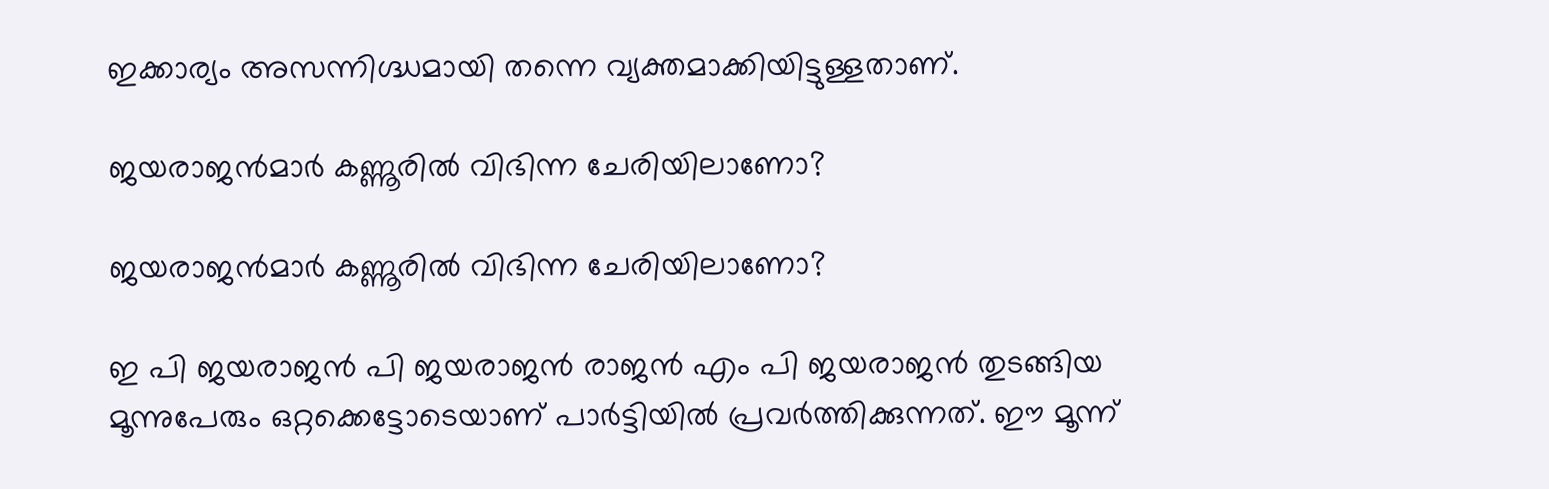ഇക്കാര്യം അസന്നിഗ്ദ്ധമായി തന്നെ വ്യക്തമാക്കിയിട്ടുള്ളതാണ്.

ജയരാജൻമാർ കണ്ണൂരിൽ വിഭിന്ന ചേരിയിലാണോ?

ജയരാജൻമാർ കണ്ണൂരിൽ വിഭിന്ന ചേരിയിലാണോ?

ഇ പി ജയരാജൻ പി ജയരാജൻ രാജൻ എം പി ജയരാജൻ തുടങ്ങിയ മൂന്നുപേരും ഒറ്റക്കെട്ടോടെയാണ് പാർട്ടിയിൽ പ്രവർത്തിക്കുന്നത്. ഈ മൂന്ന്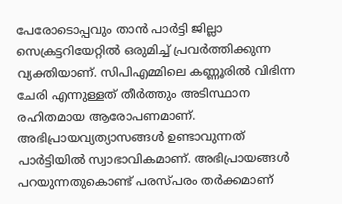പേരോടൊപ്പവും താൻ പാർട്ടി ജില്ലാ സെക്രട്ടറിയേറ്റിൽ ഒരുമിച്ച് പ്രവർത്തിക്കുന്ന വ്യക്തിയാണ്. സിപിഎമ്മിലെ കണ്ണൂരിൽ വിഭിന്ന ചേരി എന്നുള്ളത് തീർത്തും അടിസ്ഥാന രഹിതമായ ആരോപണമാണ്. അഭിപ്രായവ്യത്യാസങ്ങൾ ഉണ്ടാവുന്നത് പാർട്ടിയിൽ സ്വാഭാവികമാണ്. അഭിപ്രായങ്ങൾ പറയുന്നതുകൊണ്ട് പരസ്പരം തർക്കമാണ്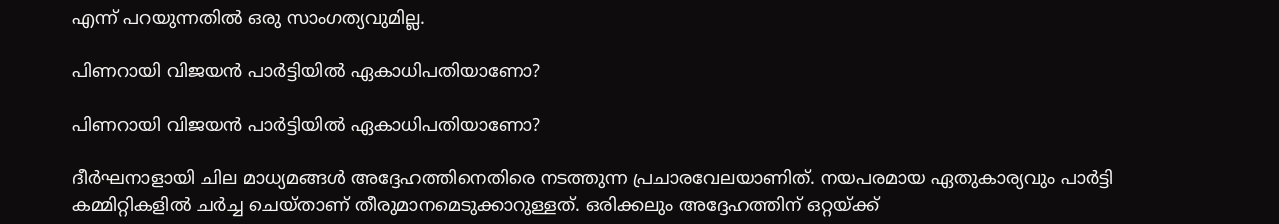എന്ന് പറയുന്നതിൽ ഒരു സാംഗത്യവുമില്ല.

പിണറായി വിജയൻ പാർട്ടിയിൽ ഏകാധിപതിയാണോ?

പിണറായി വിജയൻ പാർട്ടിയിൽ ഏകാധിപതിയാണോ?

ദീർഘനാളായി ചില മാധ്യമങ്ങൾ അദ്ദേഹത്തിനെതിരെ നടത്തുന്ന പ്രചാരവേലയാണിത്. നയപരമായ ഏതുകാര്യവും പാർട്ടി കമ്മിറ്റികളിൽ ചർച്ച ചെയ്താണ് തീരുമാനമെടുക്കാറുള്ളത്. ഒരിക്കലും അദ്ദേഹത്തിന് ഒറ്റയ്ക്ക്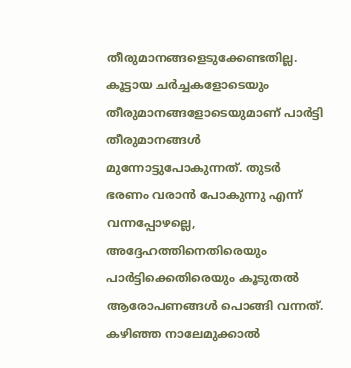തീരുമാനങ്ങളെടുക്കേണ്ടതില്ല. കൂട്ടായ ചർച്ചകളോടെയും തീരുമാനങ്ങളോടെയുമാണ് പാർട്ടി തീരുമാനങ്ങൾ മുന്നോട്ടുപോകുന്നത്. തുടർ ഭരണം വരാൻ പോകുന്നു എന്ന് വന്നപ്പോഴല്ലെ, അദ്ദേഹത്തിനെതിരെയും പാർട്ടിക്കെതിരെയും കൂടുതൽ ആരോപണങ്ങൾ പൊങ്ങി വന്നത്. കഴിഞ്ഞ നാലേമുക്കാൽ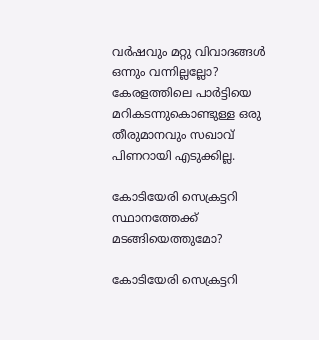വർഷവും മറ്റു വിവാദങ്ങൾ ഒന്നും വന്നില്ലല്ലോ? കേരളത്തിലെ പാർട്ടിയെ മറികടന്നുകൊണ്ടുള്ള ഒരു തീരുമാനവും സഖാവ് പിണറായി എടുക്കില്ല.

കോടിയേരി സെക്രട്ടറി സ്ഥാനത്തേക്ക് മടങ്ങിയെത്തുമോ?

കോടിയേരി സെക്രട്ടറി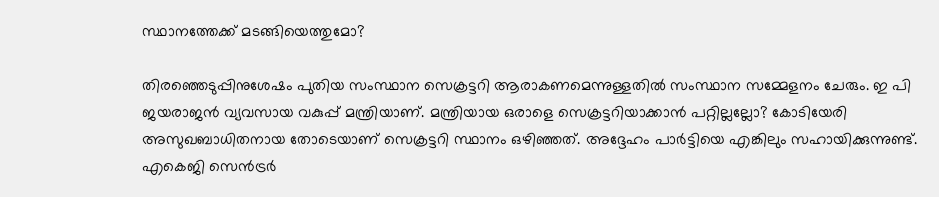സ്ഥാനത്തേക്ക് മടങ്ങിയെത്തുമോ?

തിരഞ്ഞെടുപ്പിനുശേഷം പുതിയ സംസ്ഥാന സെക്രട്ടറി ആരാകണമെന്നുള്ളതിൽ സംസ്ഥാന സമ്മേളനം ചേരും. ഇ പി ജയരാജൻ വ്യവസായ വകുപ്പ് മന്ത്രിയാണ്. മന്ത്രിയായ ഒരാളെ സെക്രട്ടറിയാക്കാൻ പറ്റില്ലല്ലോ? കോടിയേരി അസുഖബാധിതനായ തോടെയാണ് സെക്രട്ടറി സ്ഥാനം ഒഴിഞ്ഞത്. അദ്ദേഹം പാർട്ടിയെ എങ്കിലും സഹായിക്കുന്നുണ്ട്. എകെജി സെൻട്രർ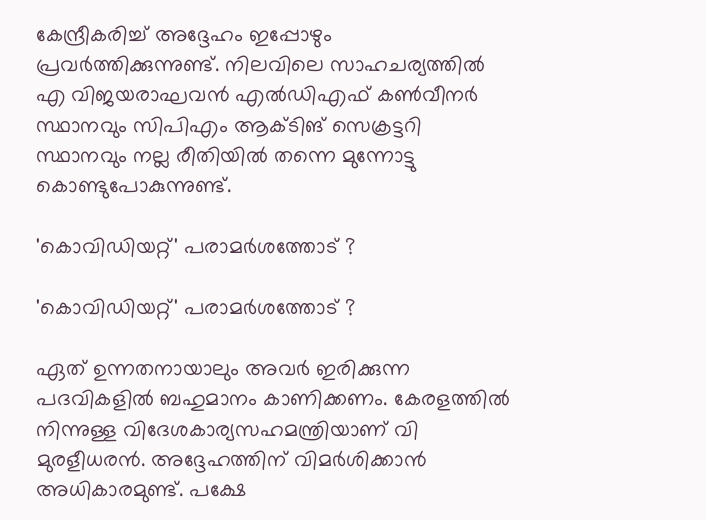കേന്ദ്രീകരിച്ച് അദ്ദേഹം ഇപ്പോഴും പ്രവർത്തിക്കുന്നുണ്ട്. നിലവിലെ സാഹചര്യത്തിൽ എ വിജയരാഘവൻ എൽഡിഎഫ് കൺവീനർ സ്ഥാനവും സിപിഎം ആക്ടിങ് സെക്രട്ടറി സ്ഥാനവും നല്ല രീതിയിൽ തന്നെ മുന്നോട്ടു കൊണ്ടുപോകുന്നുണ്ട്.

'കൊവിഡിയറ്റ്' പരാമർശത്തോട് ?

'കൊവിഡിയറ്റ്' പരാമർശത്തോട് ?

ഏത് ഉന്നതനായാലും അവർ ഇരിക്കുന്ന പദവികളിൽ ബഹുമാനം കാണിക്കണം. കേരളത്തിൽ നിന്നുള്ള വിദേശകാര്യസഹമന്ത്രിയാണ് വി മുരളീധരൻ. അദ്ദേഹത്തിന് വിമർശിക്കാൻ അധികാരമുണ്ട്. പക്ഷേ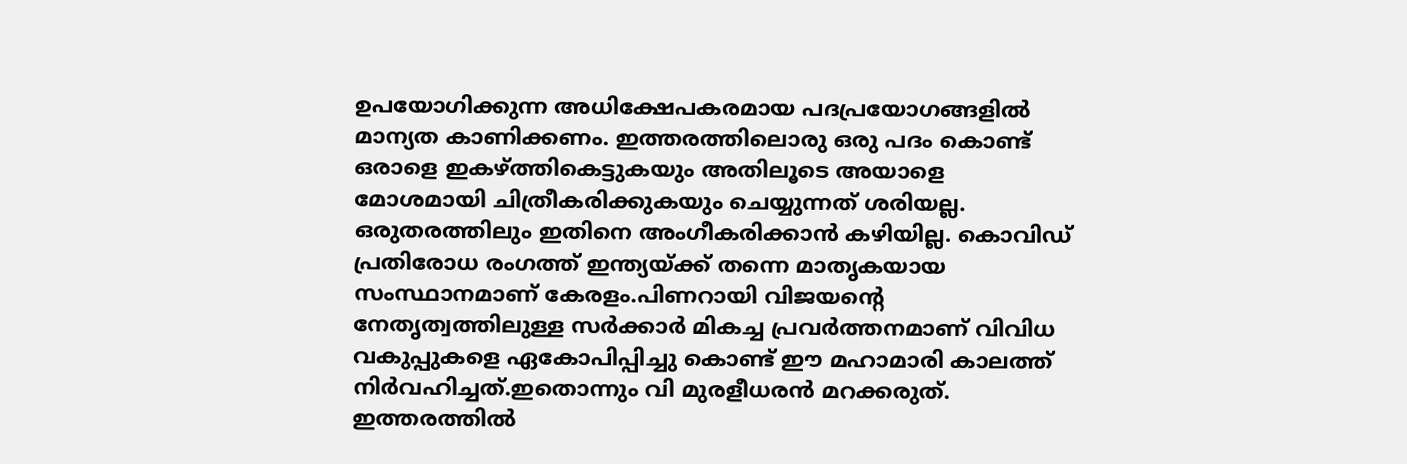ഉപയോഗിക്കുന്ന അധിക്ഷേപകരമായ പദപ്രയോഗങ്ങളിൽ മാന്യത കാണിക്കണം. ഇത്തരത്തിലൊരു ഒരു പദം കൊണ്ട് ഒരാളെ ഇകഴ്ത്തികെട്ടുകയും അതിലൂടെ അയാളെ മോശമായി ചിത്രീകരിക്കുകയും ചെയ്യുന്നത് ശരിയല്ല. ഒരുതരത്തിലും ഇതിനെ അംഗീകരിക്കാൻ കഴിയില്ല. കൊവിഡ് പ്രതിരോധ രംഗത്ത് ഇന്ത്യയ്ക്ക് തന്നെ മാതൃകയായ സംസ്ഥാനമാണ് കേരളം.പിണറായി വിജയൻ്റെ നേതൃത്വത്തിലുള്ള സർക്കാർ മികച്ച പ്രവർത്തനമാണ് വിവിധ വകുപ്പുകളെ ഏകോപിപ്പിച്ചു കൊണ്ട് ഈ മഹാമാരി കാലത്ത് നിർവഹിച്ചത്.ഇതൊന്നും വി മുരളീധരൻ മറക്കരുത്. ഇത്തരത്തിൽ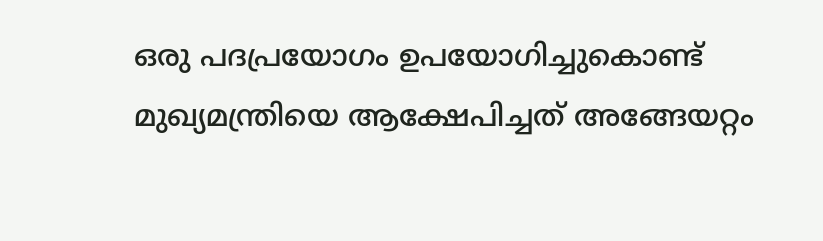ഒരു പദപ്രയോഗം ഉപയോഗിച്ചുകൊണ്ട് മുഖ്യമന്ത്രിയെ ആക്ഷേപിച്ചത് അങ്ങേയറ്റം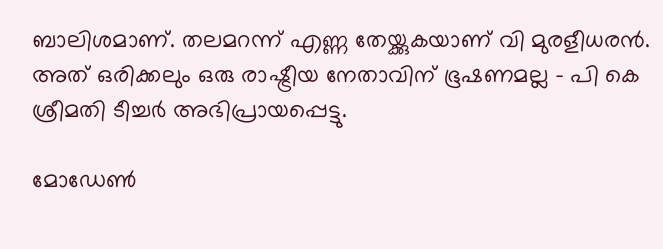ബാലിശമാണ്. തലമറന്ന് എണ്ണ തേയ്ക്കുകയാണ് വി മുരളീധരൻ. അത് ഒരിക്കലും ഒരു രാഷ്ട്രീയ നേതാവിന് ഭൂഷണമല്ല - പി കെ ശ്രീമതി ടീച്ചർ അഭിപ്രായപ്പെട്ടു.

മോഡേണ്‍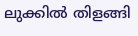ലുക്കില്‍ തിളങ്ങി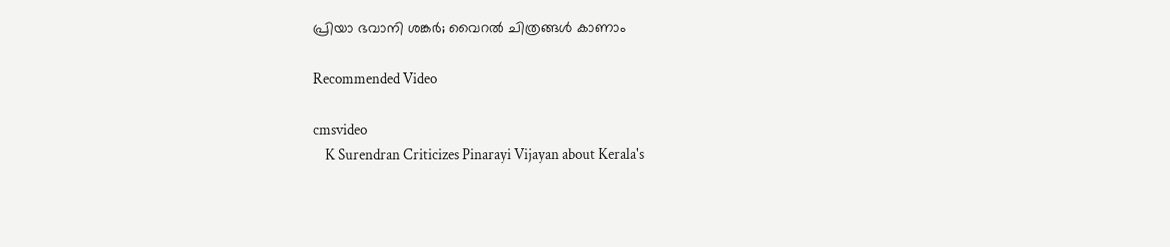പ്രിയാ ഭവാനി ശങ്കര്‍; വൈറല്‍ ചിത്രങ്ങള്‍ കാണാം

Recommended Video

cmsvideo
    K Surendran Criticizes Pinarayi Vijayan about Kerala's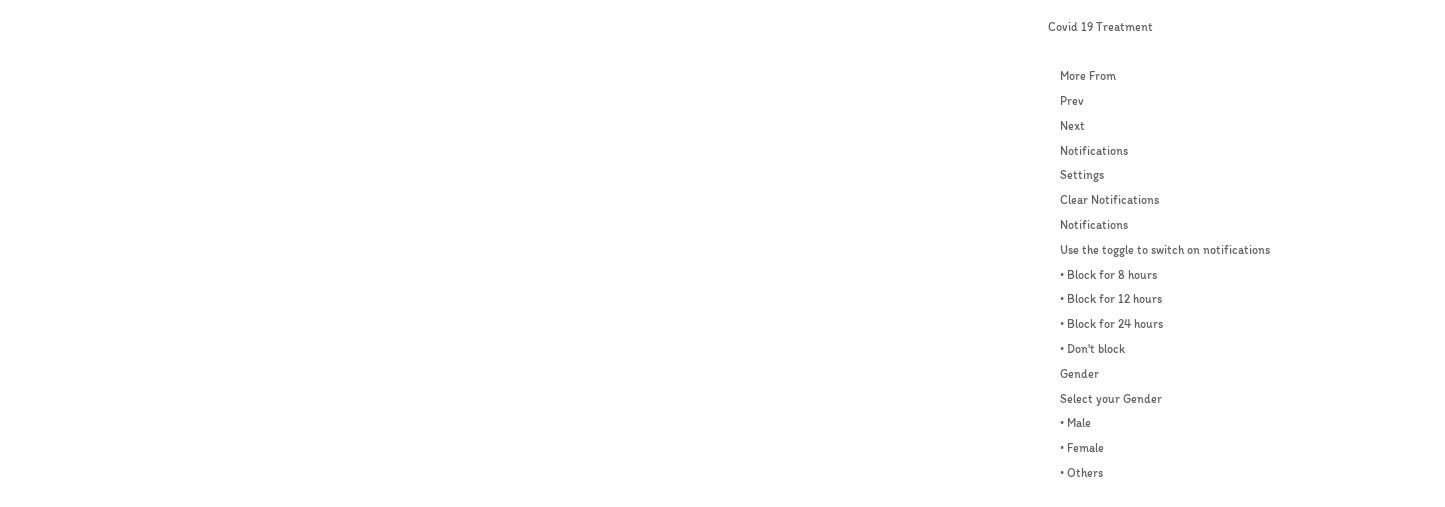Covid 19 Treatment

    More From
    Prev
    Next
    Notifications
    Settings
    Clear Notifications
    Notifications
    Use the toggle to switch on notifications
    • Block for 8 hours
    • Block for 12 hours
    • Block for 24 hours
    • Don't block
    Gender
    Select your Gender
    • Male
    • Female
    • Others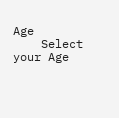Age
    Select your Age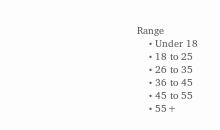Range
    • Under 18
    • 18 to 25
    • 26 to 35
    • 36 to 45
    • 45 to 55
    • 55+